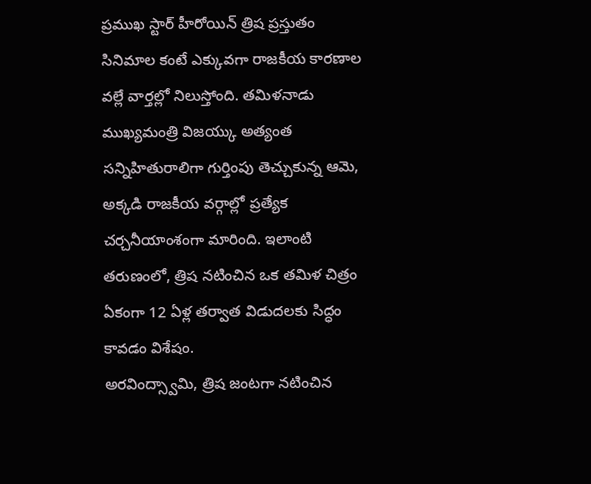ప్రముఖ స్టార్ హీరోయిన్ త్రిష ప్రస్తుతం సినిమాల కంటే ఎక్కువగా రాజకీయ కారణాల వల్లే వార్తల్లో నిలుస్తోంది. తమిళనాడు ముఖ్యమంత్రి విజయ్కు అత్యంత సన్నిహితురాలిగా గుర్తింపు తెచ్చుకున్న ఆమె, అక్కడి రాజకీయ వర్గాల్లో ప్రత్యేక చర్చనీయాంశంగా మారింది. ఇలాంటి తరుణంలో, త్రిష నటించిన ఒక తమిళ చిత్రం ఏకంగా 12 ఏళ్ల తర్వాత విడుదలకు సిద్ధం కావడం విశేషం.
అరవింద్స్వామి, త్రిష జంటగా నటించిన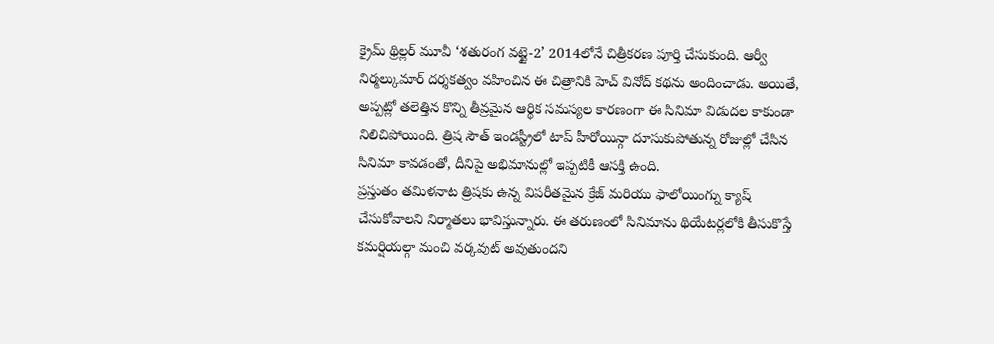క్రైమ్ థ్రిల్లర్ మూవీ ‘శతురంగ వట్టై-2’ 2014లోనే చిత్రీకరణ పూర్తి చేసుకుంది. ఆర్వీ నిర్మల్కుమార్ దర్శకత్వం వహించిన ఈ చిత్రానికి హెచ్ వినోద్ కథను అందించాడు. అయితే, అప్పట్లో తలెత్తిన కొన్ని తీవ్రమైన ఆర్థిక సమస్యల కారణంగా ఈ సినిమా విడుదల కాకుండా నిలిచిపోయింది. త్రిష సౌత్ ఇండస్ట్రీలో టాప్ హీరోయిన్గా దూసుకుపోతున్న రోజుల్లో చేసిన సినిమా కావడంతో, దీనిపై అభిమానుల్లో ఇప్పటికీ ఆసక్తి ఉంది.
ప్రస్తుతం తమిళనాట త్రిషకు ఉన్న విపరీతమైన క్రేజ్ మరియు ఫాలోయింగ్ను క్యాష్ చేసుకోవాలని నిర్మాతలు భావిస్తున్నారు. ఈ తరుణంలో సినిమాను థియేటర్లలోకి తీసుకొస్తే కమర్షియల్గా మంచి వర్కవుట్ అవుతుందని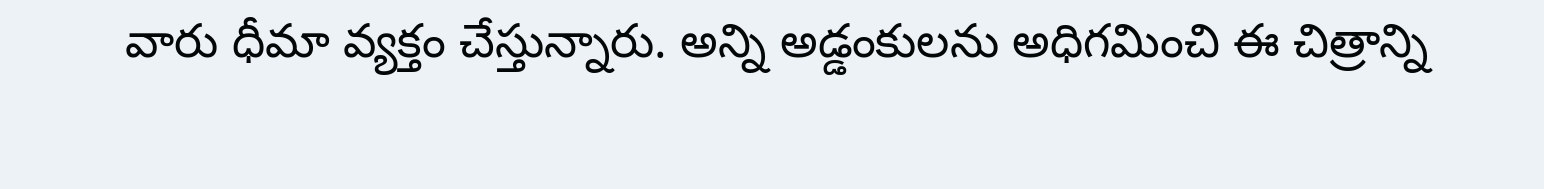వారు ధీమా వ్యక్తం చేస్తున్నారు. అన్ని అడ్డంకులను అధిగమించి ఈ చిత్రాన్ని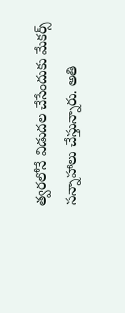త్వరలోనే విడుదల చేసేందుకు మేకర్స్ సన్నాహాలు చేస్తున్నారు. అతి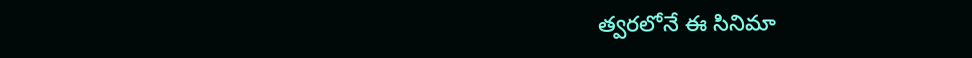త్వరలోనే ఈ సినిమా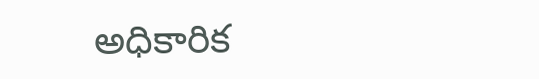అధికారిక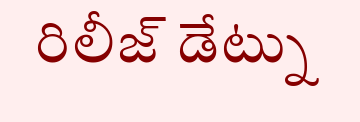రిలీజ్ డేట్ను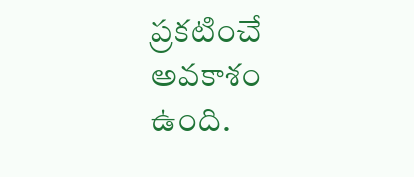ప్రకటించే అవకాశం ఉంది.